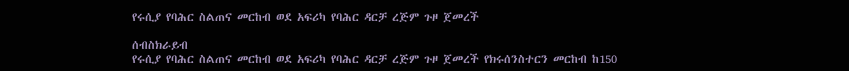የሩሲያ የባሕር ስልጠና መርከብ ወደ አፍሪካ የባሕር ዳርቻ ረጅም ጉዞ ጀመረች

ሰብስክራይብ
የሩሲያ የባሕር ስልጠና መርከብ ወደ አፍሪካ የባሕር ዳርቻ ረጅም ጉዞ ጀመረች የክሩሰንስተርን መርከብ ከ150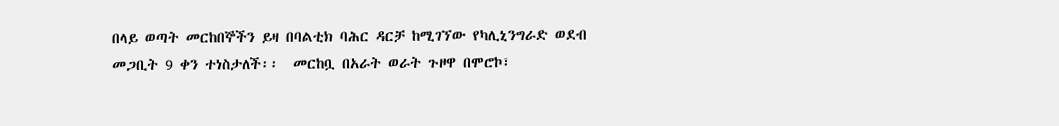በላይ ወጣት መርከበኞችን ይዛ በባልቲክ ባሕር ዳርቻ ከሚገኘው የካሊኒንግራድ ወደብ መጋቢት 9 ቀን ተነስታለች፡፡  መርከቧ በአራት ወራት ጉዞዋ በሞሮኮ፣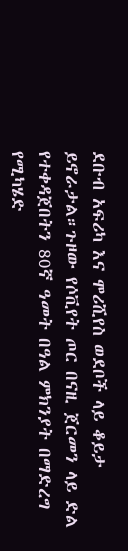ደቡብ አፍሪካ እና ሞሪሺየስ ወደቦች ላይ ቆይታ ይኖራታል።ጉዞው የሶቪየት ጦር በናዚ ጀርመን ላይ ድል የተቀዳጀበትን 80ኛ ዓመት በዓል ምክንያት በማድረግ የሚካሄድ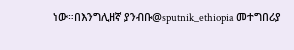ነው።በእንግሊዘኛ ያንብቡ@sputnik_ethiopia መተግበሪያ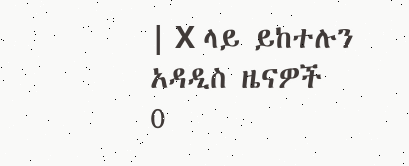| X ላይ ይከተሉን
አዳዲስ ዜናዎች
0